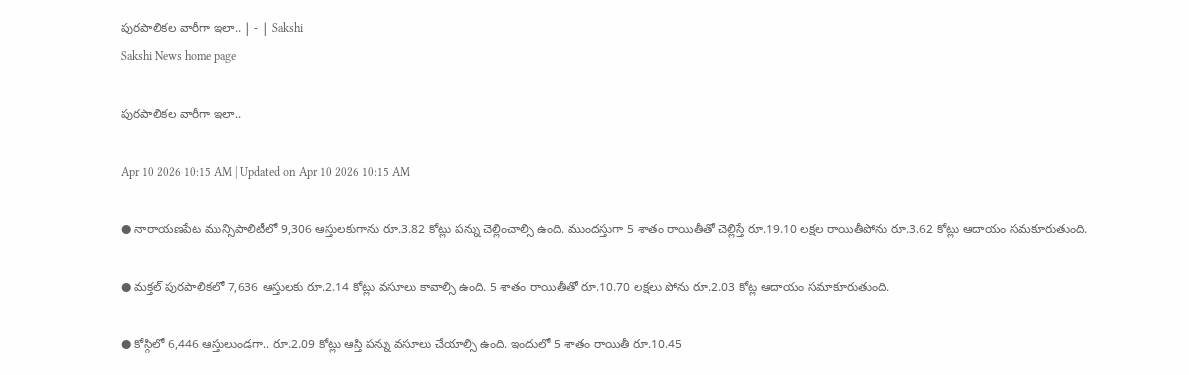పురపాలికల వారీగా ఇలా.. | - | Sakshi
Sakshi News home page

పురపాలికల వారీగా ఇలా..

Apr 10 2026 10:15 AM | Updated on Apr 10 2026 10:15 AM

● నారాయణపేట మున్సిపాలిటీలో 9,306 ఆస్తులకుగాను రూ.3.82 కోట్లు పన్ను చెల్లించాల్సి ఉంది. ముందస్తుగా 5 శాతం రాయితీతో చెల్లిస్తే రూ.19.10 లక్షల రాయితీపోను రూ.3.62 కోట్లు ఆదాయం సమకూరుతుంది.

● మక్తల్‌ పురపాలికలో 7,636 ఆస్తులకు రూ.2.14 కోట్లు వసూలు కావాల్సి ఉంది. 5 శాతం రాయితీతో రూ.10.70 లక్షలు పోను రూ.2.03 కోట్ల ఆదాయం సమాకూరుతుంది.

● కోస్గిలో 6,446 ఆస్తులుండగా.. రూ.2.09 కోట్లు ఆస్తి పన్ను వసూలు చేయాల్సి ఉంది. ఇందులో 5 శాతం రాయితీ రూ.10.45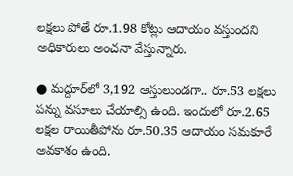లక్షలు పోతే రూ.1.98 కోట్లు ఆదాయం వస్తుందని అధికారులు అంచనా వేస్తున్నారు.

● మద్దూర్‌లో 3,192 ఆస్తులుండగా.. రూ.53 లక్షలు పన్ను వసూలు చేయాల్సి ఉంది. ఇందులో రూ.2.65 లక్షల రాయితీపోను రూ.50.35 ఆదాయం సమకూరే అవకాశం ఉంది.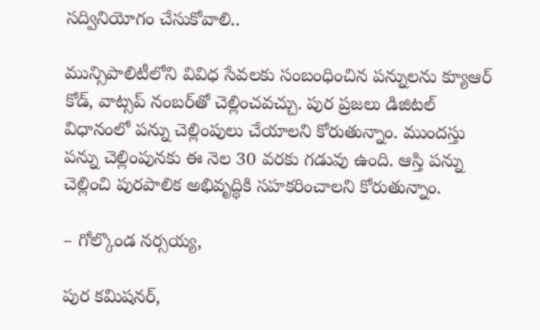సద్వినియోగం చేసుకోవాలి..

మున్సిపాలిటీలోని వివిధ సేవలకు సంబంధించిన పన్నులను క్యూఆర్‌ కోడ్‌, వాట్సప్‌ నంబర్‌తో చెల్లించవచ్చు. పుర ప్రజలు డిజిటల్‌ విధానంలో పన్ను చెల్లింపులు చేయాలని కోరుతున్నాం. ముందస్తు పన్ను చెల్లింపునకు ఈ నెల 30 వరకు గడువు ఉంది. ఆస్తి పన్ను చెల్లించి పురపాలిక అభివృద్ధికి సహకరించాలని కోరుతున్నాం.

– గోల్కొండ నర్సయ్య,

పుర కమిషనర్‌,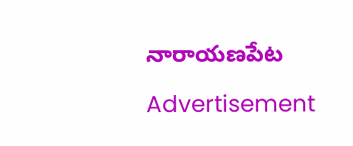నారాయణపేట

Advertisement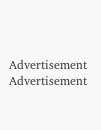Advertisement
Advertisement